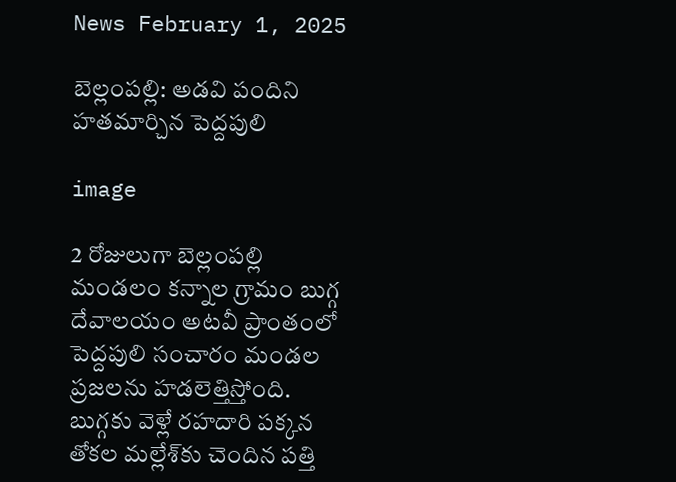News February 1, 2025

బెల్లంపల్లి: అడవి పందిని హతమార్చిన పెద్దపులి

image

2 రోజులుగా బెల్లంపల్లి మండలం కన్నాల గ్రామం బుగ్గ దేవాలయం అటవీ ప్రాంతంలో పెద్దపులి సంచారం మండల ప్రజలను హడలెత్తిస్తోంది. బుగ్గకు వెళ్లే రహదారి పక్కన తోకల మల్లేశ్‌కు చెందిన పత్తి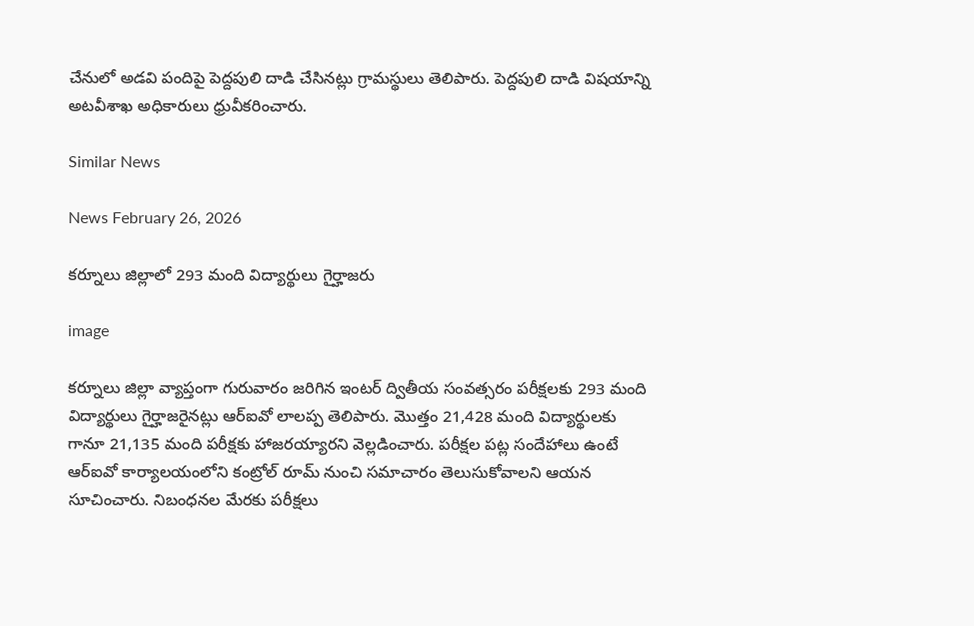చేనులో అడవి పందిపై పెద్దపులి దాడి చేసినట్లు గ్రామస్థులు తెలిపారు. పెద్దపులి దాడి విషయాన్ని అటవీశాఖ అధికారులు ధ్రువీకరించారు.

Similar News

News February 26, 2026

కర్నూలు జిల్లాలో 293 మంది విద్యార్థులు గైర్హాజరు

image

కర్నూలు జిల్లా వ్యాప్తంగా గురువారం జరిగిన ఇంటర్ ద్వితీయ సంవత్సరం పరీక్షలకు 293 మంది విద్యార్థులు గైర్హాజరైనట్లు ఆర్ఐవో లాలప్ప తెలిపారు. మొత్తం 21,428 మంది విద్యార్థులకు గానూ 21,135 మంది పరీక్షకు హాజరయ్యారని వెల్లడించారు. పరీక్షల పట్ల సందేహాలు ఉంటే ఆర్ఐవో కార్యాలయంలోని కంట్రోల్ రూమ్ నుంచి సమాచారం తెలుసుకోవాలని ఆయన సూచించారు. నిబంధనల మేరకు పరీక్షలు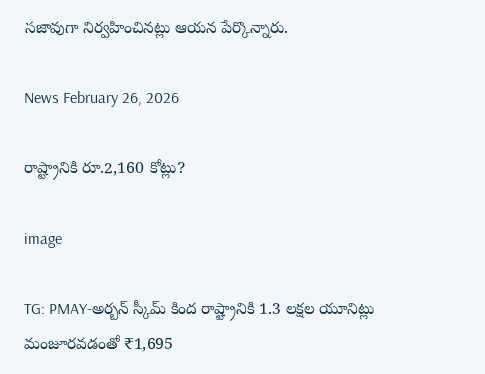సజావుగా నిర్వహించినట్లు ఆయన పేర్కొన్నారు.

News February 26, 2026

రాష్ట్రానికి రూ.2,160 కోట్లు?

image

TG: PMAY-అర్బన్ స్కీమ్ కింద రాష్ట్రానికి 1.3 లక్షల యూనిట్లు మంజూరవడంతో ₹1,695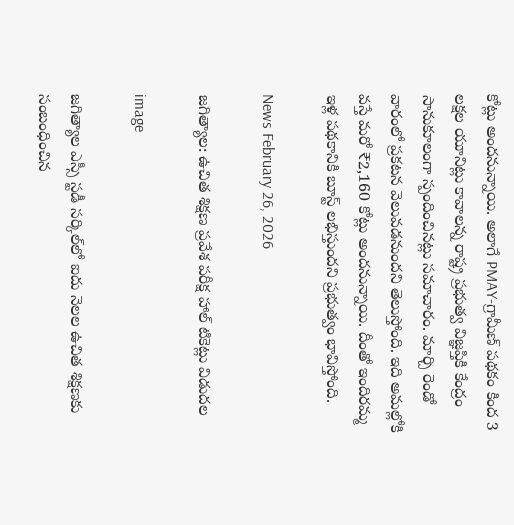కోట్లు అందనున్నాయి. అలాగే PMAY-గ్రామీణ్ పథకం కింద 3 లక్షల యూనిట్లు కావాలన్న రాష్ట్ర ప్రభుత్వ విజ్ఞప్తికి కేంద్రం సానుకూలంగా స్పందించినట్లు సమాచారం. మార్చి రెండో వారంలో ప్రకటన వెలువడనుందని తెలుస్తోంది. ఇది అమల్లోకి వస్తే మరో ₹2,160 కోట్లు అందనున్నాయి. దీంతో ఇందిరమ్మ ఇళ్ల పథకానికి బూస్ట్ లభిస్తుందని ప్రభుత్వం భావిస్తోంది.

News February 26, 2026

జగిత్యాల: ఉచిత శిక్షణ ప్రవేశ పరీక్ష హాల్ టికెట్లు విడుదల

image

జగిత్యాల ఎస్సీ స్టడీ సర్కిల్‌లో ఐదు నెలల ఉచిత శిక్షణకు సంబంధించిన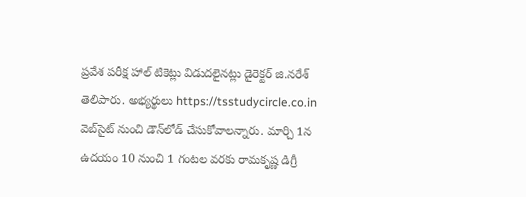ప్రవేశ పరీక్ష హాల్ టికెట్లు విడుదలైనట్లు డైరెక్టర్ జి.నరేశ్ తెలిపారు. అభ్యర్థులు https://tsstudycircle.co.in వెబ్‌సైట్‌ నుంచి డౌన్‌లోడ్ చేసుకోవాలన్నారు. మార్చి 1న ఉదయం 10 నుంచి 1 గంటల వరకు రామకృష్ణ డిగ్రీ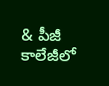& పీజీ కాలేజీలో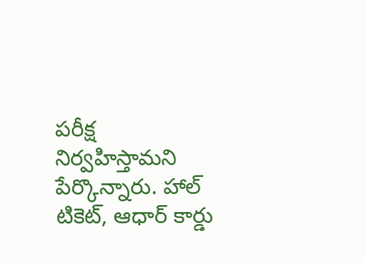పరీక్ష నిర్వహిస్తామని పేర్కొన్నారు. హాల్ టికెట్, ఆధార్ కార్డు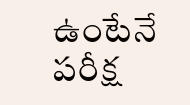ఉంటేనే పరీక్ష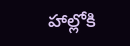హాల్లోకి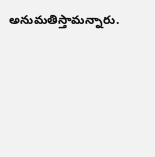అనుమతిస్తామన్నారు.